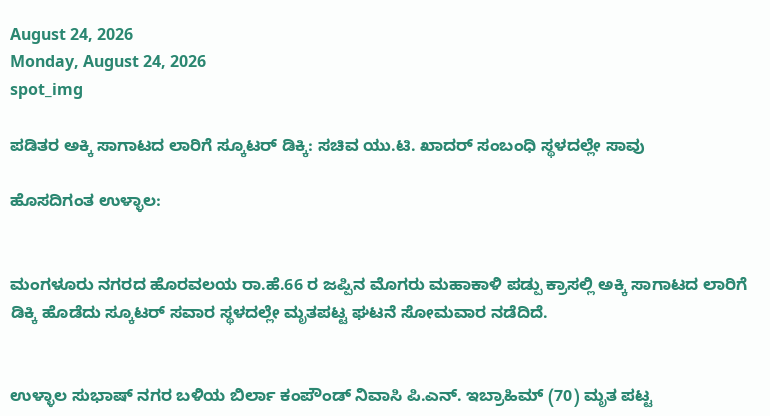August 24, 2026
Monday, August 24, 2026
spot_img

ಪಡಿತರ ಅಕ್ಕಿ ಸಾಗಾಟದ ಲಾರಿಗೆ ಸ್ಕೂಟರ್ ಡಿಕ್ಕಿ: ಸಚಿವ ಯು.ಟಿ. ಖಾದರ್ ಸಂಬಂಧಿ ಸ್ಥಳದಲ್ಲೇ ಸಾವು

ಹೊಸದಿಗಂತ ಉಳ್ಳಾಲ:


ಮಂಗಳೂರು ನಗರದ ಹೊರವಲಯ ರಾ.ಹೆ.66 ರ ಜಪ್ಪಿನ ಮೊಗರು ಮಹಾಕಾಳಿ ಪಡ್ಪು ಕ್ರಾಸಲ್ಲಿ ಅಕ್ಕಿ ಸಾಗಾಟದ ಲಾರಿಗೆ ಡಿಕ್ಕಿ ಹೊಡೆದು ಸ್ಕೂಟರ್ ಸವಾರ ಸ್ಥಳದಲ್ಲೇ ಮೃತಪಟ್ಟ ಘಟನೆ ಸೋಮವಾರ ನಡೆದಿದೆ.


ಉಳ್ಳಾಲ ಸುಭಾಷ್ ನಗರ ಬಳಿಯ ಬಿರ್ಲಾ ಕಂಪೌಂಡ್ ನಿವಾಸಿ ಪಿ.ಎನ್. ಇಬ್ರಾಹಿಮ್ (70) ಮೃತ ಪಟ್ಟ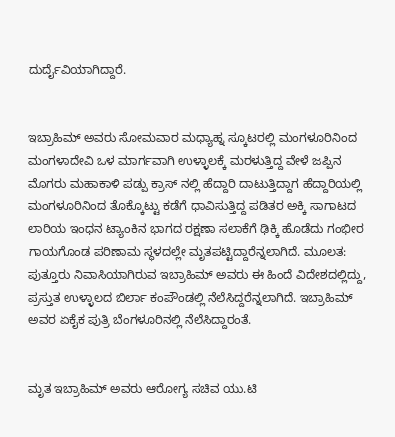ದುರ್ದೈವಿಯಾಗಿದ್ದಾರೆ.


ಇಬ್ರಾಹಿಮ್ ಅವರು ಸೋಮವಾರ ಮಧ್ಯಾಹ್ನ‌ ಸ್ಕೂಟರಲ್ಲಿ ಮಂಗಳೂರಿನಿಂದ ಮಂಗಳಾದೇವಿ ಒಳ ಮಾರ್ಗವಾಗಿ ಉಳ್ಳಾಲಕ್ಕೆ ಮರಳುತ್ತಿದ್ದ ವೇಳೆ ಜಪ್ಪಿನ ಮೊಗರು ಮಹಾಕಾಳಿ ಪಡ್ಪು ಕ್ರಾಸ್ ನಲ್ಲಿ ಹೆದ್ದಾರಿ ದಾಟುತ್ತಿದ್ದಾಗ ಹೆದ್ದಾರಿಯಲ್ಲಿ ಮಂಗಳೂರಿನಿಂದ ತೊಕ್ಕೊಟ್ಟು ಕಡೆಗೆ ಧಾವಿಸುತ್ತಿದ್ದ ಪಡಿತರ ಅಕ್ಕಿ ಸಾಗಾಟದ ಲಾರಿಯ ಇಂಧನ ಟ್ಯಾಂಕಿನ ಭಾಗದ ರಕ್ಷಣಾ ಸಲಾಕೆಗೆ ಢಿಕ್ಕಿ ಹೊಡೆದು ಗಂಭೀರ ಗಾಯಗೊಂಡ ಪರಿಣಾಮ ಸ್ಥಳದಲ್ಲೇ ಮೃತಪಟ್ಟಿದ್ದಾರೆನ್ನಲಾಗಿದೆ. ಮೂಲತ: ಪುತ್ತೂರು ನಿವಾಸಿಯಾಗಿರುವ ಇಬ್ರಾಹಿಮ್ ಅವರು ಈ ಹಿಂದೆ ವಿದೇಶದಲ್ಲಿದ್ದು, ಪ್ರಸ್ತುತ ಉಳ್ಳಾಲದ ಬಿರ್ಲಾ ಕಂಪೌಂಡಲ್ಲಿ ನೆಲೆಸಿದ್ದರೆನ್ನಲಾಗಿದೆ. ಇಬ್ರಾಹಿಮ್ ಅವರ ಏಕೈಕ ಪುತ್ರಿ ಬೆಂಗಳೂರಿನಲ್ಲಿ ನೆಲೆಸಿದ್ದಾರಂತೆ.


ಮೃತ ಇಬ್ರಾಹಿಮ್ ಅವರು ಆರೋಗ್ಯ ಸಚಿವ ಯು.ಟಿ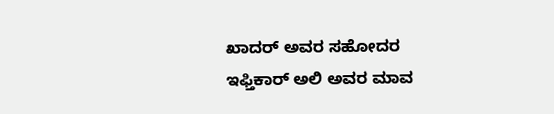ಖಾದರ್ ಅವರ ಸಹೋದರ ಇಫ್ತಿಕಾರ್ ಅಲಿ ಅವರ ಮಾವ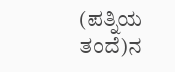(ಪತ್ನಿಯ ತಂದೆ)ನ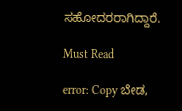ಸಹೋದರರಾಗಿದ್ದಾರೆ.

Must Read

error: Copy ಬೇಡ,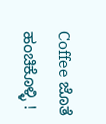Coffee ಜೊತೆ ಹಂಚಿಕೊಳ್ಳಿ !